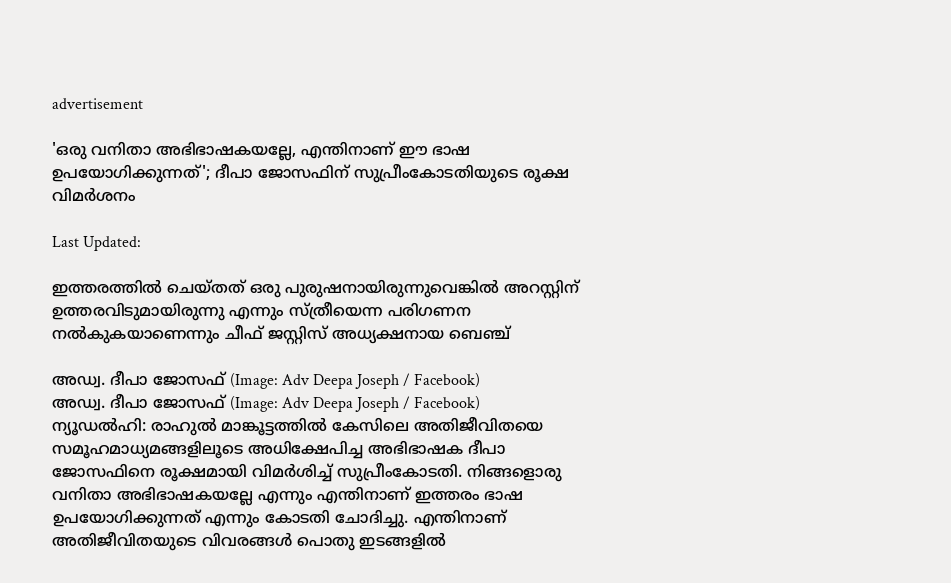advertisement

'ഒരു വനിതാ അഭിഭാഷകയല്ലേ, എന്തിനാണ് ഈ ഭാഷ ഉപയോഗിക്കുന്നത്'; ദീപാ ജോസഫിന് സുപ്രീംകോടതിയുടെ രൂക്ഷ വിമർശനം

Last Updated:

ഇത്തരത്തിൽ ചെയ്തത് ഒരു പുരുഷനായിരുന്നുവെങ്കില്‍ അറസ്റ്റിന് ഉത്തരവിടുമായിരുന്നു എന്നും സ്ത്രീയെന്ന പരിഗണന നൽകുകയാണെന്നും ചീഫ് ജസ്റ്റിസ് അധ്യക്ഷനായ ബെഞ്ച്

അഡ്വ. ദീപാ ജോസഫ് (Image: Adv Deepa Joseph / Facebook)
അഡ്വ. ദീപാ ജോസഫ് (Image: Adv Deepa Joseph / Facebook)
ന്യൂഡൽഹി: രാഹുൽ മാങ്കൂട്ടത്തിൽ കേസിലെ അതിജീവിതയെ സമൂഹ‌മാധ്യമങ്ങളിലൂടെ അധിക്ഷേപിച്ച അഭിഭാഷക ദീപാ ജോസഫിനെ രൂക്ഷമായി വിമർശിച്ച് സുപ്രീംകോടതി. നിങ്ങളൊരു വനിതാ അഭിഭാഷകയല്ലേ എന്നും എന്തിനാണ് ഇത്തരം ഭാഷ ഉപയോഗിക്കുന്നത് എന്നും കോടതി ചോദിച്ചു. എന്തിനാണ് അതിജീവിതയുടെ വിവരങ്ങള്‍ പൊതു ഇടങ്ങളില്‍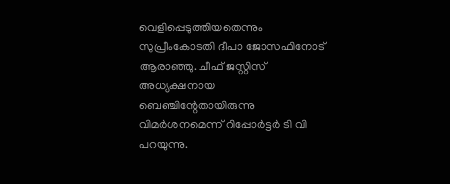വെളിപ്പെടുത്തിയതെന്നും സുപ്രീംകോടതി ദീപാ ജോസഫിനോട് ആരാഞ്ഞു. ചീഫ് ജസ്റ്റിസ് അധ്യക്ഷനായ ബെഞ്ചിന്റേതായിരുന്നു വിമർശനമെന്ന് റിപ്പോർട്ടർ ടി വി പറയുന്നു.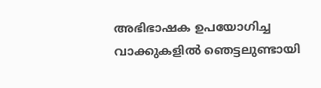അഭിഭാഷക ഉപയോഗിച്ച വാക്കുകളില്‍ ഞെട്ടലുണ്ടായി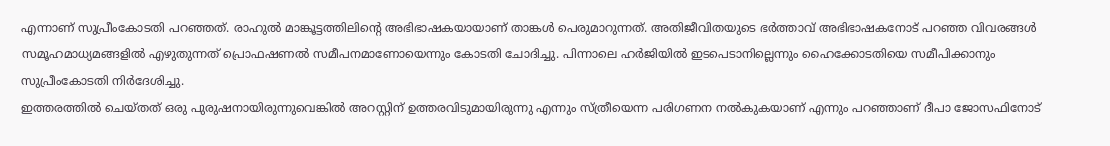എന്നാണ് സുപ്രീംകോടതി പറഞ്ഞത്. രാഹുല്‍ മാങ്കൂട്ടത്തിലിന്റെ അഭിഭാഷകയായാണ് താങ്കള്‍ പെരുമാറുന്നത്. അതിജീവിതയുടെ ഭര്‍ത്താവ് അഭിഭാഷകനോട് പറഞ്ഞ വിവരങ്ങള്‍ സമൂഹമാധ്യമങ്ങളില്‍ എഴുതുന്നത് പ്രൊഫഷണല്‍ സമീപനമാണോയെന്നും കോടതി ചോദിച്ചു. പിന്നാലെ ഹർജിയിൽ ഇടപെടാനില്ലെന്നും ഹൈക്കോടതിയെ സമീപിക്കാനും സുപ്രീംകോടതി നിർദേശിച്ചു.
ഇത്തരത്തിൽ ചെയ്തത് ഒരു പുരുഷനായിരുന്നുവെങ്കില്‍ അറസ്റ്റിന് ഉത്തരവിടുമായിരുന്നു എന്നും സ്ത്രീയെന്ന പരിഗണന നൽകുകയാണ് എന്നും പറഞ്ഞാണ് ദീപാ ജോസഫിനോട്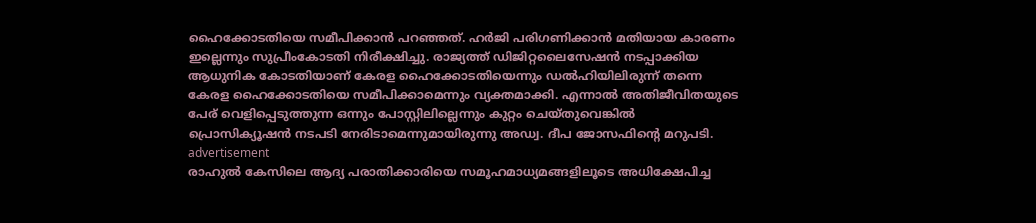ഹൈക്കോടതിയെ സമീപിക്കാൻ പറഞ്ഞത്. ഹര്‍ജി പരിഗണിക്കാന്‍ മതിയായ കാരണം ഇല്ലെന്നും സുപ്രീംകോടതി നിരീക്ഷിച്ചു. രാജ്യത്ത് ഡിജിറ്റലൈസേഷന്‍ നടപ്പാക്കിയ ആധുനിക കോടതിയാണ് കേരള ഹൈക്കോടതിയെന്നും ഡൽഹിയിലിരുന്ന് തന്നെ കേരള ഹൈക്കോടതിയെ സമീപിക്കാമെന്നും വ്യക്തമാക്കി. എന്നാൽ അതിജീവിതയുടെ പേര് വെളിപ്പെടുത്തുന്ന ഒന്നും പോസ്റ്റിലില്ലെന്നും കുറ്റം ചെയ്തുവെങ്കില്‍ പ്രൊസിക്യൂഷന്‍ നടപടി നേരിടാമെന്നുമായിരുന്നു അഡ്വ. ദീപ ജോസഫിന്റെ മറുപടി.
advertisement
രാഹുൽ കേസിലെ ആദ്യ പരാതിക്കാരിയെ സമൂഹമാധ്യമങ്ങളിലൂടെ അധിക്ഷേപിച്ച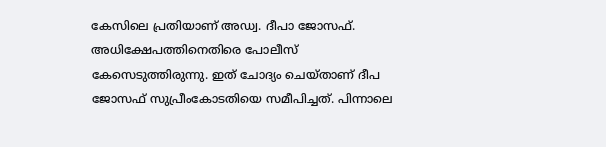കേസിലെ പ്രതിയാണ് അഡ്വ. ദീപാ ജോസഫ്. അധിക്ഷേപത്തിനെതിരെ പോലീസ് കേസെടുത്തിരുന്നു. ഇത് ചോദ്യം ചെയ്താണ് ദീപ ജോസഫ് സുപ്രീംകോടതിയെ സമീപിച്ചത്. പിന്നാലെ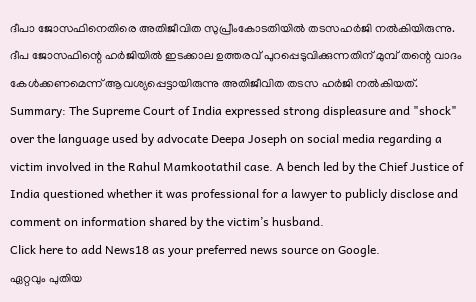ദീപാ ജോസഫിനെതിരെ അതിജീവിത സുപ്രീംകോടതിയിൽ തടസഹർജി നൽകിയിരുന്നു. ദീപ ജോസഫിന്റെ ഹർജിയിൽ ഇടക്കാല ഉത്തരവ് പുറപ്പെടുവിക്കുന്നതിന് മുമ്പ് തന്റെ വാദം കേൾക്കണമെന്ന് ആവശ്യപ്പെട്ടായിരുന്നു അതിജീവിത തടസ ഹർജി നൽകിയത്.
Summary: The Supreme Court of India expressed strong displeasure and "shock" over the language used by advocate Deepa Joseph on social media regarding a victim involved in the Rahul Mamkootathil case. A bench led by the Chief Justice of India questioned whether it was professional for a lawyer to publicly disclose and comment on information shared by the victim’s husband.
Click here to add News18 as your preferred news source on Google.
ഏറ്റവും പുതിയ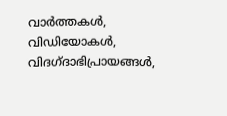വാർത്തകൾ, വിഡിയോകൾ, വിദഗ്ദാഭിപ്രായങ്ങൾ,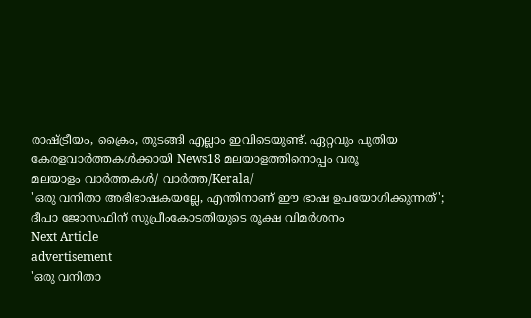രാഷ്ട്രീയം, ക്രൈം, തുടങ്ങി എല്ലാം ഇവിടെയുണ്ട്. ഏറ്റവും പുതിയ കേരളവാർത്തകൾക്കായി News18 മലയാളത്തിനൊപ്പം വരൂ
മലയാളം വാർത്തകൾ/ വാർത്ത/Kerala/
'ഒരു വനിതാ അഭിഭാഷകയല്ലേ, എന്തിനാണ് ഈ ഭാഷ ഉപയോഗിക്കുന്നത്'; ദീപാ ജോസഫിന് സുപ്രീംകോടതിയുടെ രൂക്ഷ വിമർശനം
Next Article
advertisement
'ഒരു വനിതാ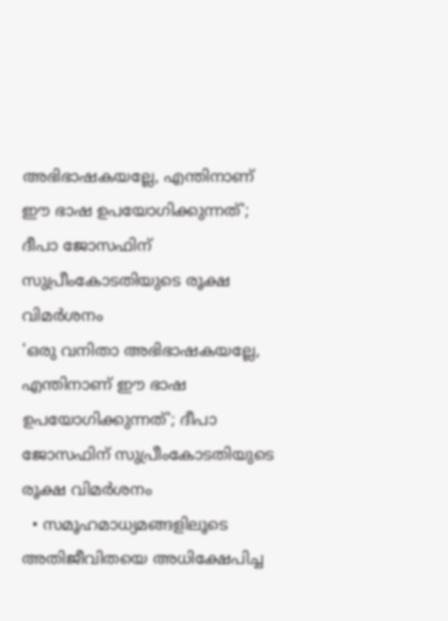അഭിഭാഷകയല്ലേ, എന്തിനാണ് ഈ ഭാഷ ഉപയോഗിക്കുന്നത്'; ദീപാ ജോസഫിന് സുപ്രീംകോടതിയുടെ രൂക്ഷ വിമർശനം
'ഒരു വനിതാ അഭിഭാഷകയല്ലേ, എന്തിനാണ് ഈ ഭാഷ ഉപയോഗിക്കുന്നത്'; ദീപാ ജോസഫിന് സുപ്രീംകോടതിയുടെ രൂക്ഷ വിമർശനം
  • സമൂഹമാധ്യമങ്ങളിലൂടെ അതിജീവിതയെ അധിക്ഷേപിച്ച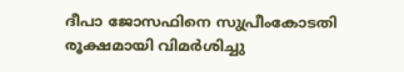ദീപാ ജോസഫിനെ സുപ്രീംകോടതി രൂക്ഷമായി വിമർശിച്ചു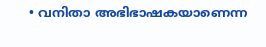• വനിതാ അഭിഭാഷകയാണെന്ന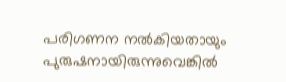പരിഗണന നൽകിയതായും പുരുഷനായിരുന്നുവെങ്കിൽ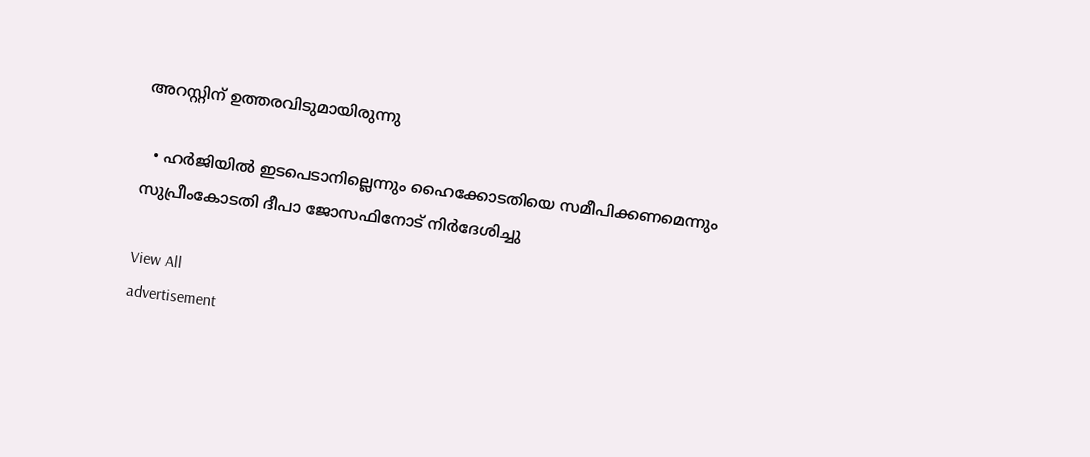അറസ്റ്റിന് ഉത്തരവിടുമായിരുന്നു

  • ഹർജിയിൽ ഇടപെടാനില്ലെന്നും ഹൈക്കോടതിയെ സമീപിക്കണമെന്നും സുപ്രീംകോടതി ദീപാ ജോസഫിനോട് നിർദേശിച്ചു

View All
advertisement